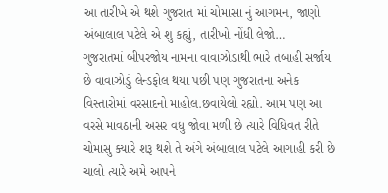આ તારીખે એ થશે ગુજરાત માં ચોમાસા નું આગમન, જાણો અંબાલાલ પટેલે એ શુ કહ્યું, તારીખો નોંધી લેજો…
ગુજરાતમાં બીપરજોય નામના વાવાઝોડાથી ભારે તબાહી સર્જાય છે વાવાઝોડું લેન્ડફોલ થયા પછી પણ ગુજરાતના અનેક વિસ્તારોમાં વરસાદનો માહોલ.છવાયેલો રહ્યો. આમ પણ આ વરસે માવઠાની અસર વધુ જોવા મળી છે ત્યારે વિધિવત રીતે ચોમાસુ ક્યારે શરૂ થશે તે અંગે અંબાલાલ પટેલે આગાહી કરી છે ચાલો ત્યારે અમે આપને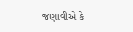જણાવીએ કે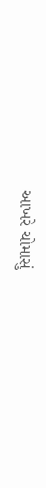આખરે ચોમાસું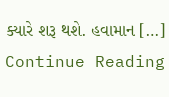ક્યારે શરૂ થશે. હવામાન […]
Continue Reading